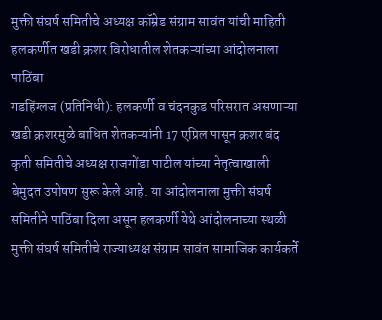मुक्ती संघर्ष समितीचे अध्यक्ष कॉम्रेड संग्राम सावंत यांची माहिती
हलकर्णीत खडी क्रशर विरोधातील शेतकऱ्यांच्या आंदोलनाला पाठिंबा
गडहिंग्लज (प्रतिनिधी): हलकर्णी व चंदनकुड परिसरात असणाऱ्या खडी क्रशरमुळे बाधित शेतकऱ्यांनी 17 एप्रिल पासून क्रशर बंद कृती समितीचे अध्यक्ष राजगोंडा पाटील यांच्या नेतृत्वाखाली बेमुदत उपोषण सुरू केले आहे. या आंदोलनाला मुक्ती संघर्ष समितीने पाठिंबा दिला असून हलकर्णी येथे आंदोलनाच्या स्थळी मुक्ती संघर्ष समितीचे राज्याध्यक्ष संग्राम सावंत सामाजिक कार्यकर्ते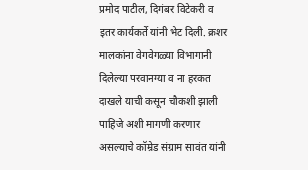प्रमोद पाटील, दिगंबर विटेकरी व इतर कार्यकर्ते यांनी भेट दिली. क्रशर मालकांना वेगवेगळ्या विभागानी दिलेल्या परवानग्या व ना हरकत दाखले याची कसून चौकशी झाली पाहिजे अशी मागणी करणार असल्याचे कॉम्रेड संग्राम सावंत यांनी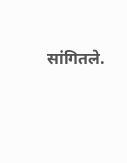सांगितले.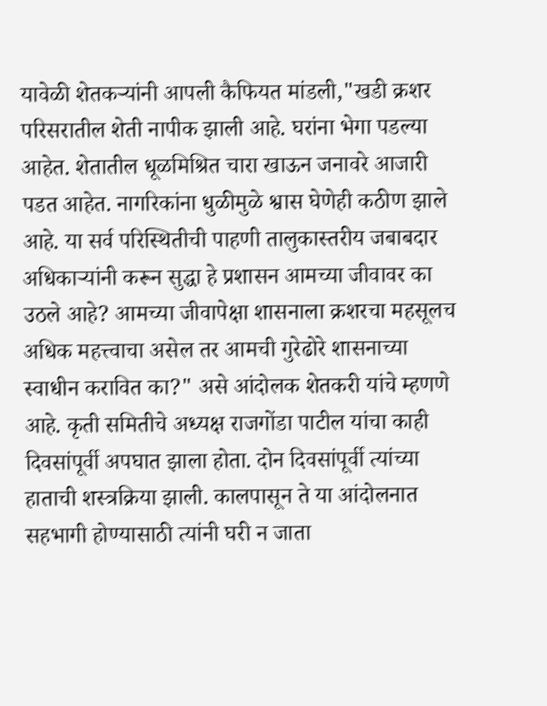यावेळी शेतकऱ्यांनी आपली कैफियत मांडली,"खडी क्रशर परिसरातील शेती नापीक झाली आहे. घरांना भेगा पडल्या आहेत. शेतातील धूळमिश्रित चारा खाऊन जनावरे आजारी पडत आहेत. नागरिकांना धुळीमुळे श्वास घेणेही कठीण झाले आहे. या सर्व परिस्थितीची पाहणी तालुकास्तरीय जबाबदार अधिकाऱ्यांनी करून सुद्धा हे प्रशासन आमच्या जीवावर का उठले आहे? आमच्या जीवापेक्षा शासनाला क्रशरचा महसूलच अधिक महत्त्वाचा असेल तर आमची गुरेढोरे शासनाच्या स्वाधीन करावित का?" असे आंदोलक शेतकरी यांचे म्हणणे आहे. कृती समितीचे अध्यक्ष राजगोंडा पाटील यांचा काही दिवसांपूर्वी अपघात झाला होता. दोन दिवसांपूर्वी त्यांच्या हाताची शस्त्रक्रिया झाली. कालपासून ते या आंदोलनात सहभागी होण्यासाठी त्यांनी घरी न जाता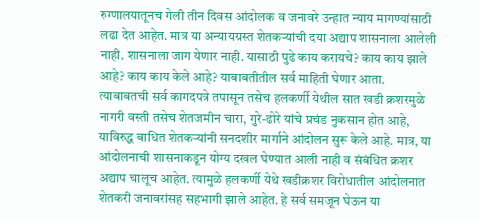रुग्णालयातूनच गेली तीन दिवस आंदोलक व जनावरे उन्हात न्याय मागण्यांसाठी लढा देत आहेत. मात्र या अन्यायग्रस्त शेतकऱ्यांची दया अद्याप शासनाला आलेली नाही. शासनाला जाग येणार नाही. यासाठी पुढे काय करायचे? काय काय झाले आहे? काय काय केले आहे? याबाबतीतील सर्व माहिती घेणार आता. त्याबाबतची सर्व कागदपत्रे तपासून तसेच हलकर्णी येथील सात खडी क्रशरमुळे नागरी वस्ती तसेच शेतजमीन चारा, गुरे-ढोरे यांचे प्रचंड नुकसान होत आहे, याविरुद्ध बाधित शेतकऱ्यांनी सनदशीर मार्गाने आंदोलन सुरू केले आहे. मात्र, या आंदोलनाची शासनाकडून योग्य दखल घेण्यात आली नाही व संबंधित क्रशर अद्याप चालूच आहेत. त्यामुळे हलकर्णी येथे खडीक्रशर विरोधातील आंदोलनात शेतकरी जनावरांसह सहभागी झाले आहेत. हे सर्व समजून घेऊन या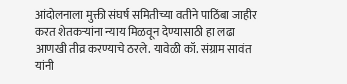आंदोलनाला मुक्ती संघर्ष समितीच्या वतीने पाठिंबा जाहीर करत शेतकऱ्यांना न्याय मिळवून देण्यासाठी हा लढा आणखी तीव्र करण्याचे ठरले. यावेळी कॉ. संग्राम सावंत यांनी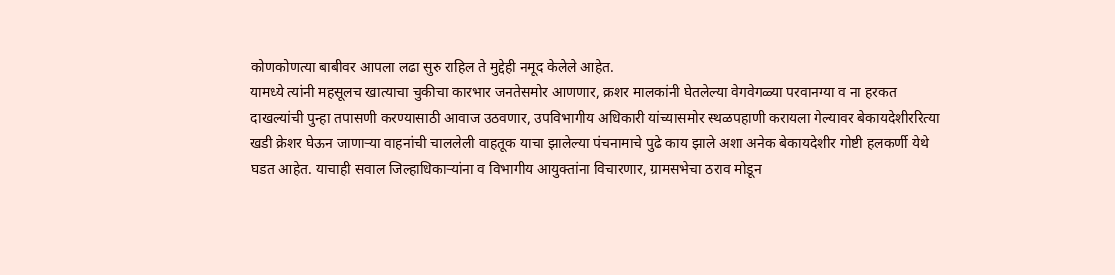कोणकोणत्या बाबीवर आपला लढा सुरु राहिल ते मुद्देही नमूद केलेले आहेत.
यामध्ये त्यांनी महसूलच खात्याचा चुकीचा कारभार जनतेसमोर आणणार, क्रशर मालकांनी घेतलेल्या वेगवेगळ्या परवानग्या व ना हरकत दाखल्यांची पुन्हा तपासणी करण्यासाठी आवाज उठवणार, उपविभागीय अधिकारी यांच्यासमोर स्थळपहाणी करायला गेल्यावर बेकायदेशीररित्या खडी क्रेशर घेऊन जाणाऱ्या वाहनांची चाललेली वाहतूक याचा झालेल्या पंचनामाचे पुढे काय झाले अशा अनेक बेकायदेशीर गोष्टी हलकर्णी येथे घडत आहेत. याचाही सवाल जिल्हाधिकाऱ्यांना व विभागीय आयुक्तांना विचारणार, ग्रामसभेचा ठराव मोडून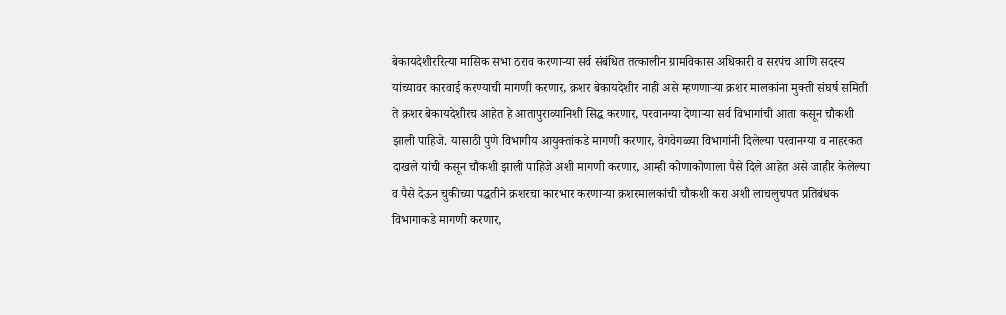बेकायदेशीररित्या मासिक सभा ठराव करणाऱ्या सर्व संबंधित तत्कालीन ग्रामविकास अधिकारी व सरपंच आणि सदस्य यांच्यावर कारवाई करण्याची मागणी करणार, क्रशर बेकायदेशीर नाही असे म्हणणाऱ्या क्रशर मालकांना मुक्ती संघर्ष समिती ते क्रशर बेकायदेशीरच आहेत हे आतापुराव्यानिशी सिद्ध करणार, परवानग्या देणाऱ्या सर्व विभागांची आता कसून चौकशी झाली पाहिजे. यासाठी पुणे विभागीय आयुक्तांकडे मागणी करणार, वेगवेगळ्या विभागांनी दिलेल्या परवानग्या व नाहरकत दाखले यांची कसून चौकशी झाली पाहिजे अशी मागणी करणार, आम्ही कोणाकोणाला पैसे दिले आहेत असे जाहीर केलेल्या व पैसे देऊन चुकीच्या पद्धतीने क्रशरचा कारभार करणाऱ्या क्रशरमालकांची चौकशी करा अशी लाचलुचपत प्रतिबंधक विभागाकडे मागणी करणार,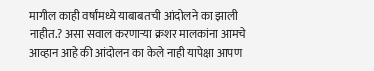मागील काही वर्षांमध्ये याबाबतची आंदोलने का झाली नाहीत.? असा सवाल करणाऱ्या क्रशर मालकांना आमचे आव्हान आहे की आंदोलन का केले नाही यापेक्षा आपण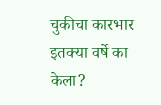चुकीचा कारभार इतक्या वर्षे का केला?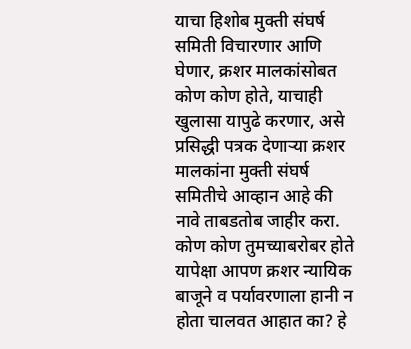याचा हिशोब मुक्ती संघर्ष समिती विचारणार आणि घेणार, क्रशर मालकांसोबत कोण कोण होते, याचाही खुलासा यापुढे करणार, असे प्रसिद्धी पत्रक देणाऱ्या क्रशर मालकांना मुक्ती संघर्ष समितीचे आव्हान आहे की नावे ताबडतोब जाहीर करा. कोण कोण तुमच्याबरोबर होते यापेक्षा आपण क्रशर न्यायिक बाजूने व पर्यावरणाला हानी न होता चालवत आहात का? हे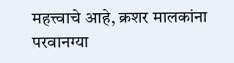महत्त्वाचे आहे, क्रशर मालकांना परवानग्या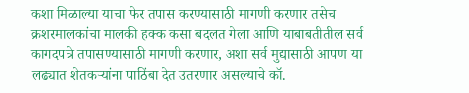कशा मिळाल्या याचा फेर तपास करण्यासाठी मागणी करणार तसेच क्रशरमालकांचा मालकी हक्क कसा बदलत गेला आणि याबाबतीतील सर्व कागदपत्रे तपासण्यासाठी मागणी करणार, अशा सर्व मुद्यासाठी आपण या लढ्यात शेतकऱ्यांना पाठिंबा देत उतरणार असल्याचे कॉ.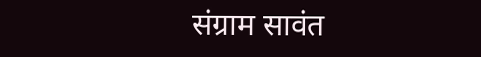संग्राम सावंत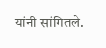यांनी सांगितले.